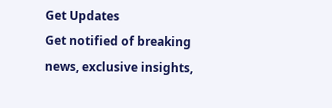Get Updates
Get notified of breaking news, exclusive insights,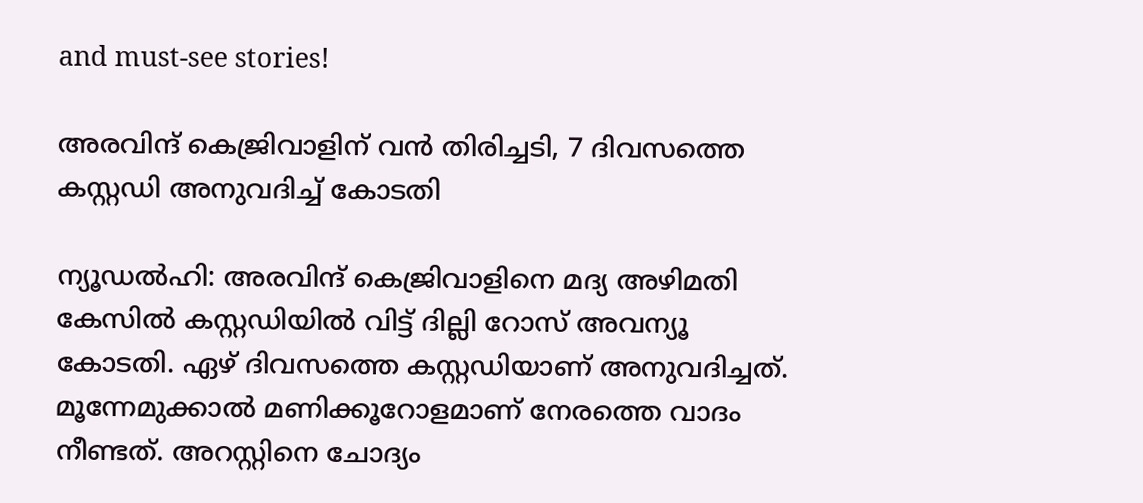and must-see stories!

അരവിന്ദ് കെജ്രിവാളിന് വന്‍ തിരിച്ചടി, 7 ദിവസത്തെ കസ്റ്റഡി അനുവദിച്ച് കോടതി

ന്യൂഡല്‍ഹി: അരവിന്ദ് കെജ്രിവാളിനെ മദ്യ അഴിമതി കേസില്‍ കസ്റ്റഡിയില്‍ വിട്ട് ദില്ലി റോസ് അവന്യൂ കോടതി. ഏഴ് ദിവസത്തെ കസ്റ്റഡിയാണ് അനുവദിച്ചത്. മൂന്നേമുക്കാല്‍ മണിക്കൂറോളമാണ് നേരത്തെ വാദം നീണ്ടത്. അറസ്റ്റിനെ ചോദ്യം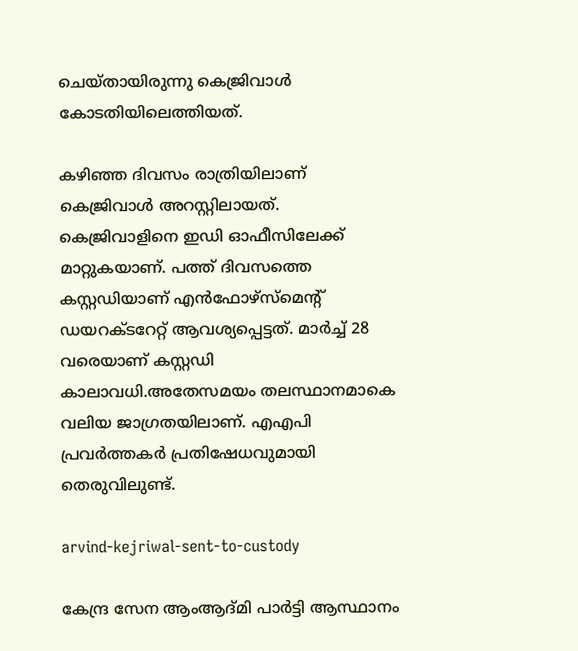ചെയ്തായിരുന്നു കെജ്രിവാള്‍ കോടതിയിലെത്തിയത്.

കഴിഞ്ഞ ദിവസം രാത്രിയിലാണ് കെജ്രിവാള്‍ അറസ്റ്റിലായത്. കെജ്രിവാളിനെ ഇഡി ഓഫീസിലേക്ക് മാറ്റുകയാണ്. പത്ത് ദിവസത്തെ കസ്റ്റഡിയാണ് എന്‍ഫോഴ്‌സ്‌മെന്റ് ഡയറക്ടറേറ്റ് ആവശ്യപ്പെട്ടത്. മാര്‍ച്ച് 28 വരെയാണ് കസ്റ്റഡി കാലാവധി.അതേസമയം തലസ്ഥാനമാകെ വലിയ ജാഗ്രതയിലാണ്. എഎപി പ്രവര്‍ത്തകര്‍ പ്രതിഷേധവുമായി തെരുവിലുണ്ട്.

arvind-kejriwal-sent-to-custody

കേന്ദ്ര സേന ആംആദ്മി പാര്‍ട്ടി ആസ്ഥാനം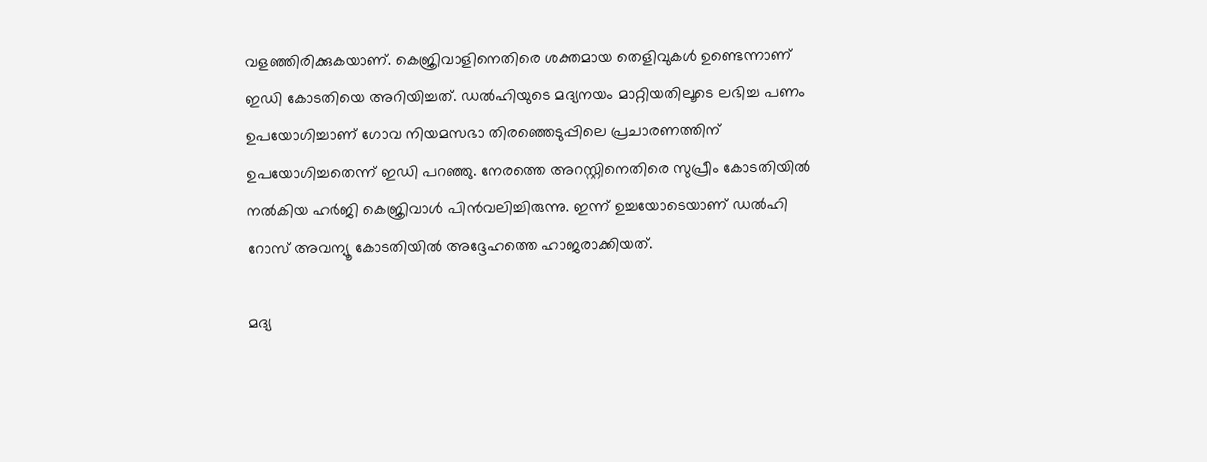വളഞ്ഞിരിക്കുകയാണ്. കെജ്രിവാളിനെതിരെ ശക്തമായ തെളിവുകള്‍ ഉണ്ടെന്നാണ് ഇഡി കോടതിയെ അറിയിച്ചത്. ഡല്‍ഹിയുടെ മദ്യനയം മാറ്റിയതിലൂടെ ലഭിച്ച പണം ഉപയോഗിച്ചാണ് ഗോവ നിയമസഭാ തിരഞ്ഞെടുപ്പിലെ പ്രചാരണത്തിന് ഉപയോഗിച്ചതെന്ന് ഇഡി പറഞ്ഞു. നേരത്തെ അറസ്റ്റിനെതിരെ സുപ്രീം കോടതിയില്‍ നല്‍കിയ ഹര്‍ജി കെജ്രിവാള്‍ പിന്‍വലിച്ചിരുന്നു. ഇന്ന് ഉച്ചയോടെയാണ് ഡല്‍ഹി റോസ് അവന്യൂ കോടതിയില്‍ അദ്ദേഹത്തെ ഹാജരാക്കിയത്.

മദ്യ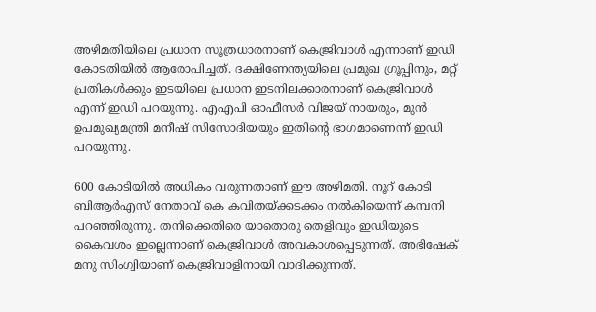അഴിമതിയിലെ പ്രധാന സൂത്രധാരനാണ് കെജ്രിവാള്‍ എന്നാണ് ഇഡി കോടതിയില്‍ ആരോപിച്ചത്. ദക്ഷിണേന്ത്യയിലെ പ്രമുഖ ഗ്രൂപ്പിനും, മറ്റ് പ്രതികള്‍ക്കും ഇടയിലെ പ്രധാന ഇടനിലക്കാരനാണ് കെജ്രിവാള്‍ എന്ന് ഇഡി പറയുന്നു. എഎപി ഓഫീസര്‍ വിജയ് നായരും, മുന്‍ ഉപമുഖ്യമന്ത്രി മനീഷ് സിസോദിയയും ഇതിന്റെ ഭാഗമാണെന്ന് ഇഡി പറയുന്നു.

600 കോടിയില്‍ അധികം വരുന്നതാണ് ഈ അഴിമതി. നൂറ് കോടി ബിആര്‍എസ് നേതാവ് കെ കവിതയ്ക്കടക്കം നല്‍കിയെന്ന് കമ്പനി പറഞ്ഞിരുന്നു. തനിക്കെതിരെ യാതൊരു തെളിവും ഇഡിയുടെ കൈവശം ഇല്ലെന്നാണ് കെജ്രിവാള്‍ അവകാശപ്പെടുന്നത്. അഭിഷേക് മനു സിംഗ്വിയാണ് കെജ്രിവാളിനായി വാദിക്കുന്നത്.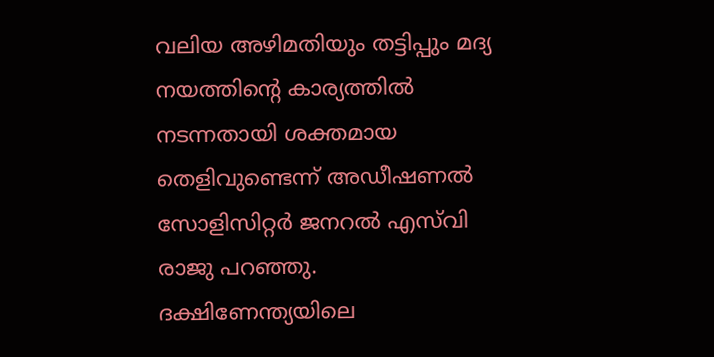വലിയ അഴിമതിയും തട്ടിപ്പും മദ്യ നയത്തിന്റെ കാര്യത്തില്‍ നടന്നതായി ശക്തമായ തെളിവുണ്ടെന്ന് അഡീഷണല്‍ സോളിസിറ്റര്‍ ജനറല്‍ എസ്‌വി രാജു പറഞ്ഞു. ദക്ഷിണേന്ത്യയിലെ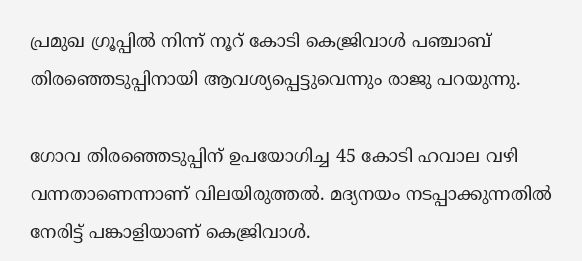പ്രമുഖ ഗ്രൂപ്പില്‍ നിന്ന് നൂറ് കോടി കെജ്രിവാള്‍ പഞ്ചാബ് തിരഞ്ഞെടുപ്പിനായി ആവശ്യപ്പെട്ടുവെന്നും രാജു പറയുന്നു.

ഗോവ തിരഞ്ഞെടുപ്പിന് ഉപയോഗിച്ച 45 കോടി ഹവാല വഴി വന്നതാണെന്നാണ് വിലയിരുത്തല്‍. മദ്യനയം നടപ്പാക്കുന്നതില്‍ നേരിട്ട് പങ്കാളിയാണ് കെജ്രിവാള്‍.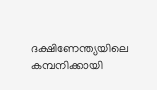ദക്ഷിണേന്ത്യയിലെ കമ്പനിക്കായി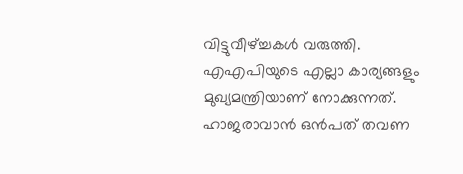വിട്ടുവീഴ്ച്ചകള്‍ വരുത്തി. എഎപിയുടെ എല്ലാ കാര്യങ്ങളും മുഖ്യമന്ത്രിയാണ് നോക്കുന്നത്. ഹാജരാവാന്‍ ഒന്‍പത് തവണ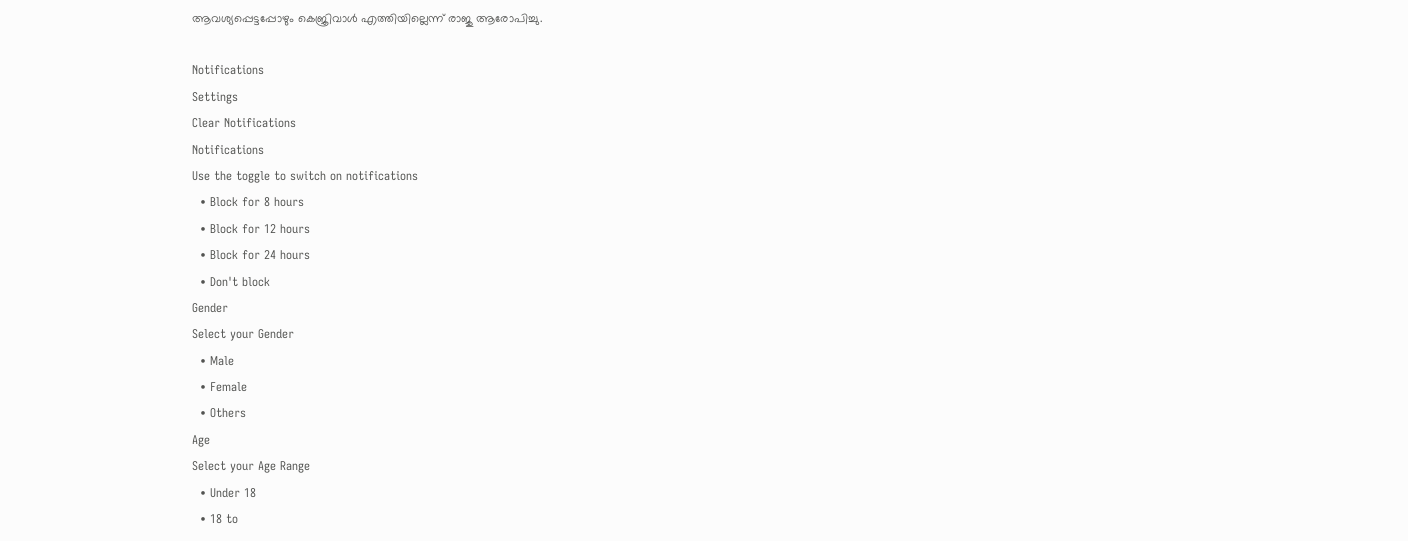ആവശ്യപ്പെട്ടപ്പോഴും കെജ്രിവാള്‍ എത്തിയില്ലെന്ന് രാജു ആരോപിച്ചു.

Notifications
Settings
Clear Notifications
Notifications
Use the toggle to switch on notifications
  • Block for 8 hours
  • Block for 12 hours
  • Block for 24 hours
  • Don't block
Gender
Select your Gender
  • Male
  • Female
  • Others
Age
Select your Age Range
  • Under 18
  • 18 to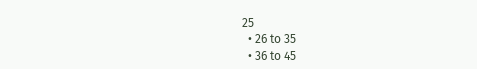25
  • 26 to 35
  • 36 to 45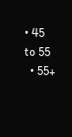• 45 to 55
  • 55+